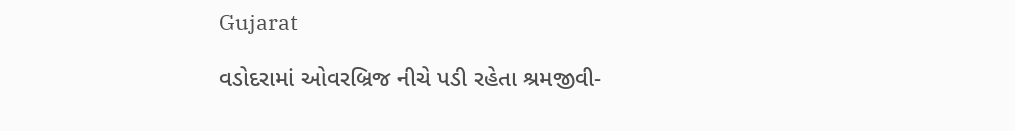Gujarat

વડોદરામાં ઓવરબ્રિજ નીચે પડી રહેતા શ્રમજીવી-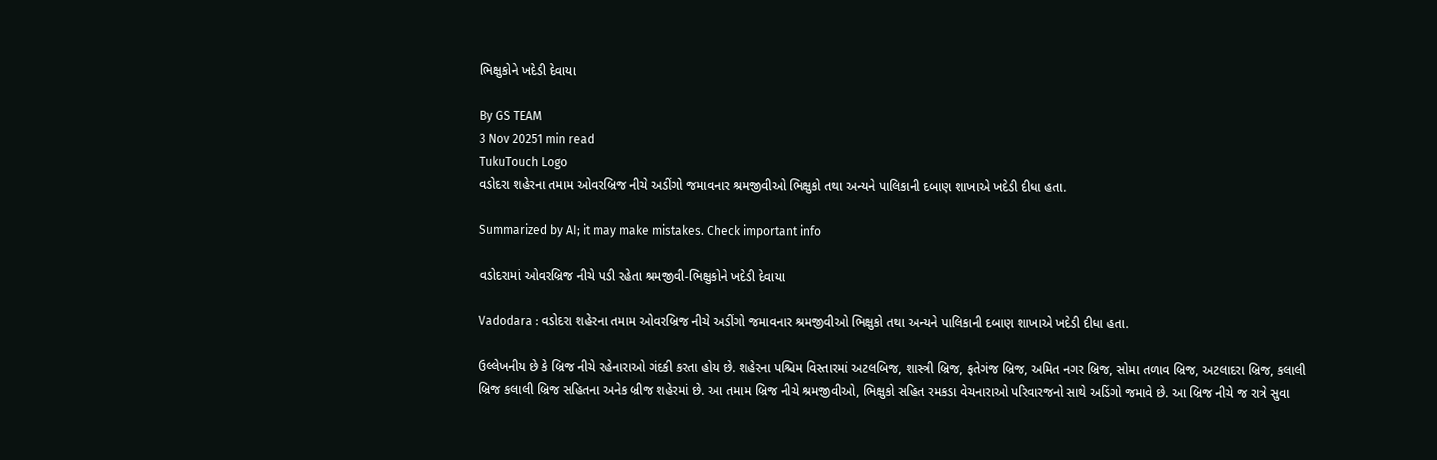ભિક્ષુકોને ખદેડી દેવાયા

By GS TEAM
3 Nov 20251 min read
TukuTouch Logo
વડોદરા શહેરના તમામ ઓવરબ્રિજ નીચે અડીંગો જમાવનાર શ્રમજીવીઓ ભિક્ષુકો તથા અન્યને પાલિકાની દબાણ શાખાએ ખદેડી દીધા હતા.

Summarized by AI; it may make mistakes. Check important info

વડોદરામાં ઓવરબ્રિજ નીચે પડી રહેતા શ્રમજીવી-ભિક્ષુકોને ખદેડી દેવાયા

Vadodara : વડોદરા શહેરના તમામ ઓવરબ્રિજ નીચે અડીંગો જમાવનાર શ્રમજીવીઓ ભિક્ષુકો તથા અન્યને પાલિકાની દબાણ શાખાએ ખદેડી દીધા હતા.

ઉલ્લેખનીય છે કે બ્રિજ નીચે રહેનારાઓ ગંદકી કરતા હોય છે. શહેરના પશ્ચિમ વિસ્તારમાં અટલબિજ, શાસ્ત્રી બ્રિજ, ફતેગંજ બ્રિજ, અમિત નગર બ્રિજ, સોમા તળાવ બ્રિજ, અટલાદરા બ્રિજ, કલાલી બ્રિજ કલાલી બ્રિજ સહિતના અનેક બ્રીજ શહેરમાં છે. આ તમામ બ્રિજ નીચે શ્રમજીવીઓ, ભિક્ષુકો સહિત રમકડા વેચનારાઓ પરિવારજનો સાથે અડિંગો જમાવે છે. આ બ્રિજ નીચે જ રાત્રે સુવા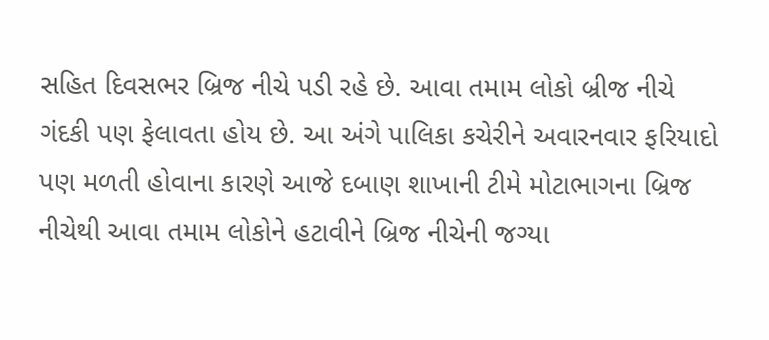સહિત દિવસભર બ્રિજ નીચે પડી રહે છે. આવા તમામ લોકો બ્રીજ નીચે ગંદકી પણ ફેલાવતા હોય છે. આ અંગે પાલિકા કચેરીને અવારનવાર ફરિયાદો પણ મળતી હોવાના કારણે આજે દબાણ શાખાની ટીમે મોટાભાગના બ્રિજ નીચેથી આવા તમામ લોકોને હટાવીને બ્રિજ નીચેની જગ્યા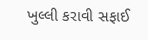ખુલ્લી કરાવી સફાઈ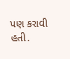પણ કરાવી હતી.